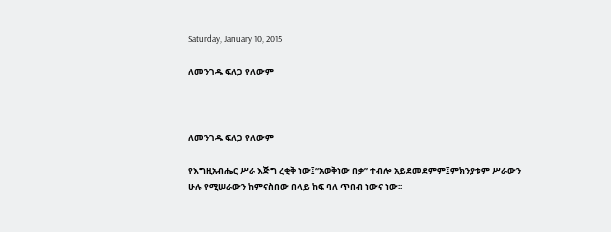Saturday, January 10, 2015

ለመንገዱ ፍለጋ የለውም



ለመንገዱ ፍለጋ የለውም

የእግዚአብሔር ሥራ እጅግ ረቂቅ ነው፤“አወቅነው በቃ” ተብሎ አይደመደምም፤ምክንያቱም ሥራውን ሁሉ የሚሠራውን ከምናስበው በላይ ከፍ ባለ ጥበብ ነውና ነው፡፡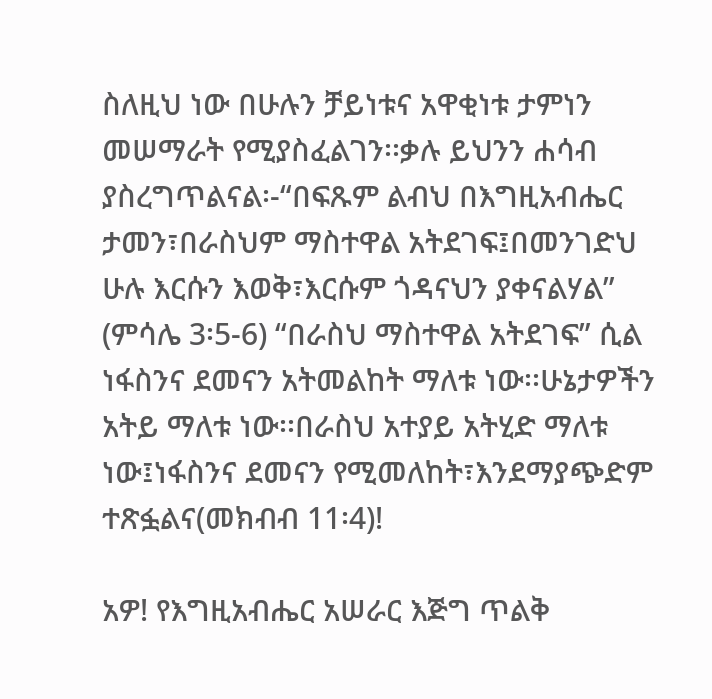ስለዚህ ነው በሁሉን ቻይነቱና አዋቂነቱ ታምነን መሠማራት የሚያስፈልገን፡፡ቃሉ ይህንን ሐሳብ ያስረግጥልናል፡-“በፍጹም ልብህ በእግዚአብሔር ታመን፣በራስህም ማስተዋል አትደገፍ፤በመንገድህ ሁሉ እርሱን እወቅ፣እርሱም ጎዳናህን ያቀናልሃል” (ምሳሌ 3፡5-6) “በራስህ ማስተዋል አትደገፍ” ሲል ነፋስንና ደመናን አትመልከት ማለቱ ነው፡፡ሁኔታዎችን አትይ ማለቱ ነው፡፡በራስህ አተያይ አትሂድ ማለቱ ነው፤ነፋስንና ደመናን የሚመለከት፣እንደማያጭድም ተጽፏልና(መክብብ 11፡4)!

አዎ! የእግዚአብሔር አሠራር እጅግ ጥልቅ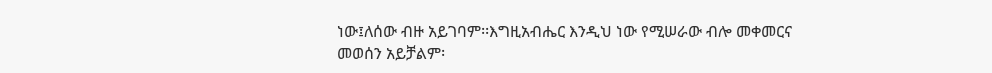ነው፤ለሰው ብዙ አይገባም፡፡እግዚአብሔር እንዲህ ነው የሚሠራው ብሎ መቀመርና መወሰን አይቻልም፡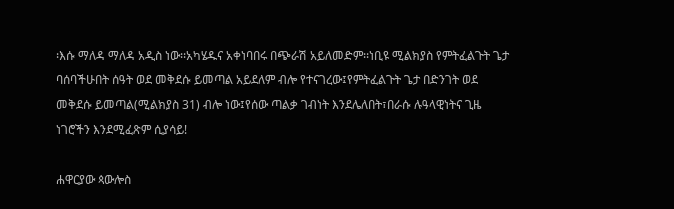፡እሱ ማለዳ ማለዳ አዲስ ነው፡፡አካሄዱና አቀነባበሩ በጭራሽ አይለመድም፡፡ነቢዩ ሚልክያስ የምትፈልጉት ጌታ ባሰባችሁበት ሰዓት ወደ መቅደሱ ይመጣል አይደለም ብሎ የተናገረው፤የምትፈልጉት ጌታ በድንገት ወደ መቅደሱ ይመጣል(ሚልክያስ 31) ብሎ ነው፤የሰው ጣልቃ ገብነት እንደሌለበት፣በራሱ ሉዓላዊነትና ጊዜ ነገሮችን እንደሚፈጽም ሲያሳይ!

ሐዋርያው ጳውሎስ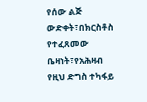የሰው ልጅ ውድቀት፣በክርስቶስ የተፈጸመው ቤዛነት፣የአሕዛብ የዚህ ድግስ ተካፋይ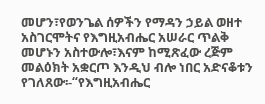መሆን፣የወንጌል ሰዎችን የማዳን ኃይል ወዘተ አስገርሞትና የእግዚአብሔር አሠራር ጥልቅ መሆኑን አስተውሎ፣እናም ከሚጽፈው ረጅም መልዕክት አቋርጦ እንዲህ ብሎ ነበር አድናቆቱን የገለጸው፡-“የእግዚአብሔር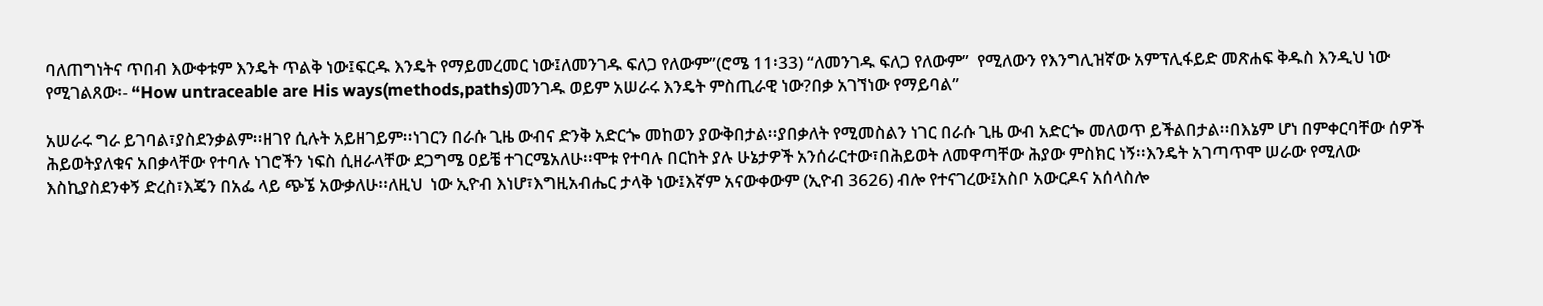ባለጠግነትና ጥበብ እውቀቱም እንዴት ጥልቅ ነው፤ፍርዱ እንዴት የማይመረመር ነው፤ለመንገዱ ፍለጋ የለውም”(ሮሜ 11፡33) “ለመንገዱ ፍለጋ የለውም”  የሚለውን የእንግሊዝኛው አምፕሊፋይድ መጽሐፍ ቅዱስ እንዲህ ነው የሚገልጸው፡- “How untraceable are His ways(methods,paths)መንገዱ ወይም አሠራሩ እንዴት ምስጢራዊ ነው?በቃ አገኘነው የማይባል”

አሠራሩ ግራ ይገባል፣ያስደንቃልም፡፡ዘገየ ሲሉት አይዘገይም፡፡ነገርን በራሱ ጊዜ ውብና ድንቅ አድርጐ መከወን ያውቅበታል፡፡ያበቃለት የሚመስልን ነገር በራሱ ጊዜ ውብ አድርጐ መለወጥ ይችልበታል፡፡በእኔም ሆነ በምቀርባቸው ሰዎች ሕይወትያለቁና አበቃላቸው የተባሉ ነገሮችን ነፍስ ሲዘራላቸው ደጋግሜ ዐይቼ ተገርሜአለሁ፡፡ሞቱ የተባሉ በርከት ያሉ ሁኔታዎች አንሰራርተው፣በሕይወት ለመዋጣቸው ሕያው ምስክር ነኝ፡፡እንዴት አገጣጥሞ ሠራው የሚለው እስኪያስደንቀኝ ድረስ፣እጄን በአፌ ላይ ጭኜ አውቃለሁ፡፡ለዚህ  ነው ኢዮብ እነሆ፣እግዚአብሔር ታላቅ ነው፤እኛም አናውቀውም (ኢዮብ 3626) ብሎ የተናገረው፤አስቦ አውርዶና አሰላስሎ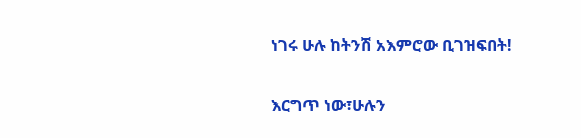ነገሩ ሁሉ ከትንሽ አእምሮው ቢገዝፍበት!

እርግጥ ነው፣ሁሉን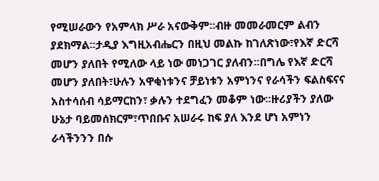የሚሠራውን የአምላክ ሥራ አናውቅም፡፡ብዙ መመራመርም ልብን ያደክማል፡፡ታዲያ እግዚአብሔርን በዚህ መልኩ ከገለጽነው፣የእኛ ድርሻ መሆን ያለበት የሚለው ላይ ነው መነጋገር ያለብን፡፡በግሌ የእኛ ድርሻ መሆን ያለበት፣ሁሉን አዋቂነቱንና ቻይነቱን አምነንና የራሳችን ፍልስፍናና አስተሳሰብ ሳይማርከን፣ ቃሉን ተደግፈን መቆም ነው፡፡ዙሪያችን ያለው ሁኔታ ባይመሰክርም፣ጥበቡና አሠራሩ ከፍ ያለ እንደ ሆነ አምነን ራሳችንንን በሱ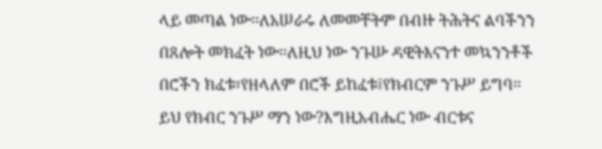ላይ መጣል ነው፡፡ለአሠራሩ ለመመቸትም በብዙ ትሕትና ልባችንን በጸሎት መክፈት ነው፡፡ለዚህ ነው ንጉሡ ዳዊትእናንተ መኳንንቶች በሮችን ክፈቱ፣የዘላለም በሮች ይከፈቱ፤የክብርም ንጉሥ ይግባ፡፡ይህ የክብር ንጉሥ ማን ነው?እግዚአብሔር ነው ብርቱና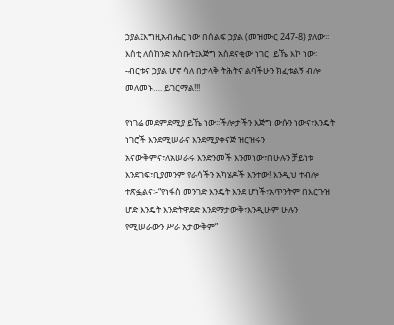ኃያል፤እግዚአብሔር ነው በሰልፍ ኃያል (መዝሙር 247-8) ያለው፡፡እስቲ ለሰከንድ አስቡት፤እጅግ አስደናቂው ነገር  ይኼ እኮ ነው፡-ብርቱና ኃያል ሆኖ ሳለ በታላቅ ትሕትና ልባችሁን ክፈቱልኝ ብሎ መለመኑ…. ይገርማል!!!

የነገሬ መደምደሚያ ይኼ ነው፡፡ችሎታችን እጅግ ውሱን ነውና፣እንዴት ነገሮች እንደሚሠራና እንደሚያቀናጅ ዝርዝሩን አናውቅምና፣ለአሠራሩ እንድንመች እንመነው፣በሁሉን ቻይነቱ እንደገፍ፣ቢያመንም የራሳችን አካሄዶች እንተው! እንዲህ ተብሎ ተጽፏልና፡-“የነፋስ መንገድ እንዴት እንደ ሆነች፣አጥንትም በእርጉዝ ሆድ እንዴት እንድትዋደድ እንደማታውቅ፣እንዲሁም ሁሉን የሚሠራውን ሥራ አታውቅም”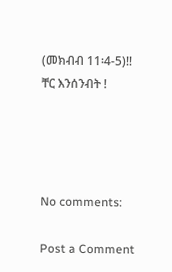(መክብብ 11፡4-5)!!
ቸር እንሰንብት !




No comments:

Post a Comment